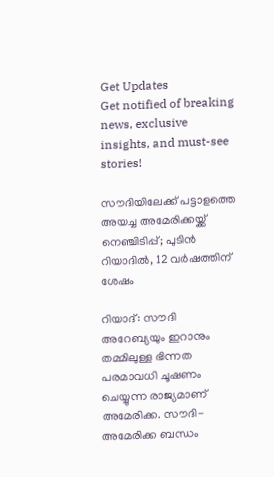Get Updates
Get notified of breaking news, exclusive insights, and must-see stories!

സൗദിയിലേക്ക് പട്ടാളത്തെ അയച്ച അമേരിക്കയ്ക്ക് നെഞ്ചിടിപ്പ്; പുടിന്‍ റിയാദില്‍, 12 വര്‍ഷത്തിന് ശേഷം

റിയാദ്: സൗദി അറേബ്യയും ഇറാനും തമ്മിലുള്ള ഭിന്നത പരമാവധി ചൂഷണം ചെയ്യുന്ന രാജ്യമാണ് അമേരിക്ക. സൗദി-അമേരിക്ക ബന്ധം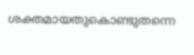ശക്തമായതുകൊണ്ടുതന്നെ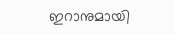ഇറാനുമായി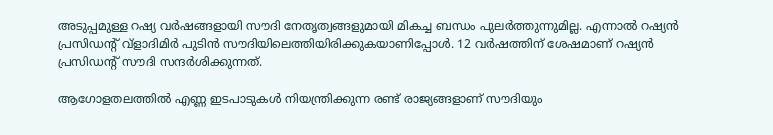അടുപ്പമുള്ള റഷ്യ വര്‍ഷങ്ങളായി സൗദി നേതൃത്വങ്ങളുമായി മികച്ച ബന്ധം പുലര്‍ത്തുന്നുമില്ല. എന്നാല്‍ റഷ്യന്‍ പ്രസിഡന്റ് വ്‌ളാദിമിര്‍ പുടിന്‍ സൗദിയിലെത്തിയിരിക്കുകയാണിപ്പോള്‍. 12 വര്‍ഷത്തിന് ശേഷമാണ് റഷ്യന്‍ പ്രസിഡന്റ് സൗദി സന്ദര്‍ശിക്കുന്നത്.

ആഗോളതലത്തില്‍ എണ്ണ ഇടപാടുകള്‍ നിയന്ത്രിക്കുന്ന രണ്ട് രാജ്യങ്ങളാണ് സൗദിയും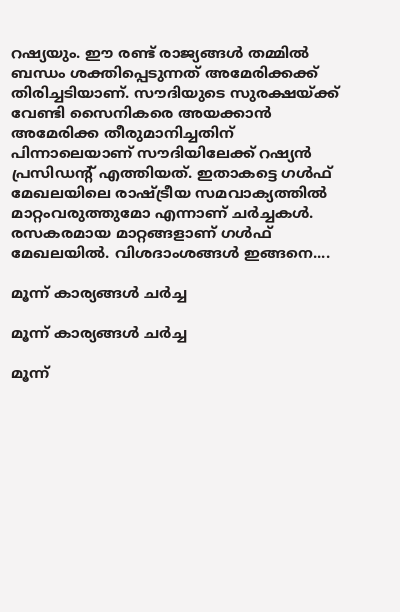റഷ്യയും. ഈ രണ്ട് രാജ്യങ്ങള്‍ തമ്മില്‍ ബന്ധം ശക്തിപ്പെടുന്നത് അമേരിക്കക്ക് തിരിച്ചടിയാണ്. സൗദിയുടെ സുരക്ഷയ്ക്ക് വേണ്ടി സൈനികരെ അയക്കാന്‍ അമേരിക്ക തീരുമാനിച്ചതിന് പിന്നാലെയാണ് സൗദിയിലേക്ക് റഷ്യന്‍ പ്രസിഡന്റ് എത്തിയത്. ഇതാകട്ടെ ഗള്‍ഫ് മേഖലയിലെ രാഷ്ട്രീയ സമവാക്യത്തില്‍ മാറ്റംവരുത്തുമോ എന്നാണ് ചര്‍ച്ചകള്‍. രസകരമായ മാറ്റങ്ങളാണ് ഗള്‍ഫ് മേഖലയില്‍. വിശദാംശങ്ങള്‍ ഇങ്ങനെ....

മൂന്ന് കാര്യങ്ങള്‍ ചര്‍ച്ച

മൂന്ന് കാര്യങ്ങള്‍ ചര്‍ച്ച

മൂന്ന്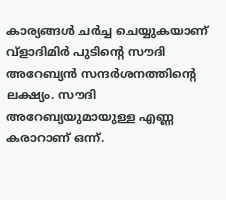കാര്യങ്ങള്‍ ചര്‍ച്ച ചെയ്യുകയാണ് വ്‌ളാദിമിര്‍ പുടിന്റെ സൗദി അറേബ്യന്‍ സന്ദര്‍ശനത്തിന്റെ ലക്ഷ്യം. സൗദി അറേബ്യയുമായുള്ള എണ്ണ കരാറാണ് ഒന്ന്.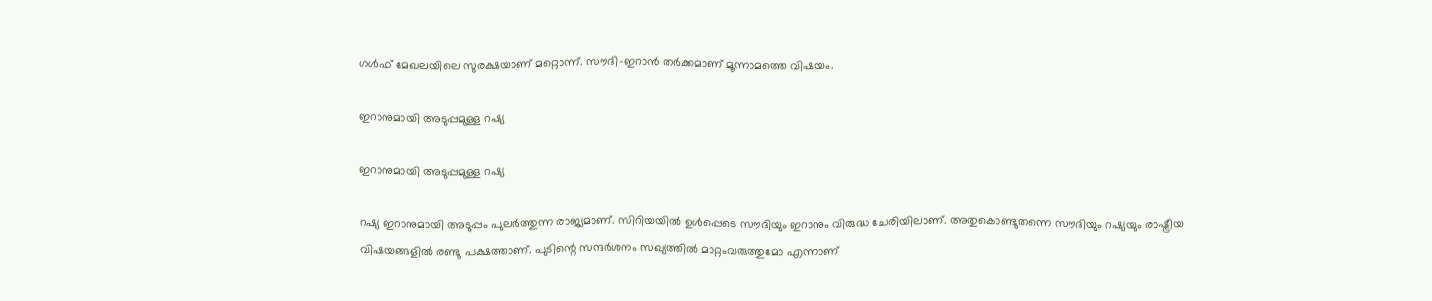ഗള്‍ഫ് മേഖലയിലെ സുരക്ഷയാണ് മറ്റൊന്ന്. സൗദി-ഇറാന്‍ തര്‍ക്കമാണ് മൂന്നാമത്തെ വിഷയം.

ഇറാനുമായി അടുപ്പമുള്ള റഷ്യ

ഇറാനുമായി അടുപ്പമുള്ള റഷ്യ

റഷ്യ ഇറാനുമായി അടുപ്പം പുലര്‍ത്തുന്ന രാജ്യമാണ്. സിറിയയില്‍ ഉള്‍പ്പെടെ സൗദിയും ഇറാനും വിരുദ്ധ ചേരിയിലാണ്. അതുകൊണ്ടുതന്നെ സൗദിയും റഷ്യയും രാഷ്ട്രീയ വിഷയങ്ങളില്‍ രണ്ടു പക്ഷത്താണ്. പുടിന്റെ സന്ദര്‍ശനം സഖ്യത്തില്‍ മാറ്റംവരുത്തുമോ എന്നാണ്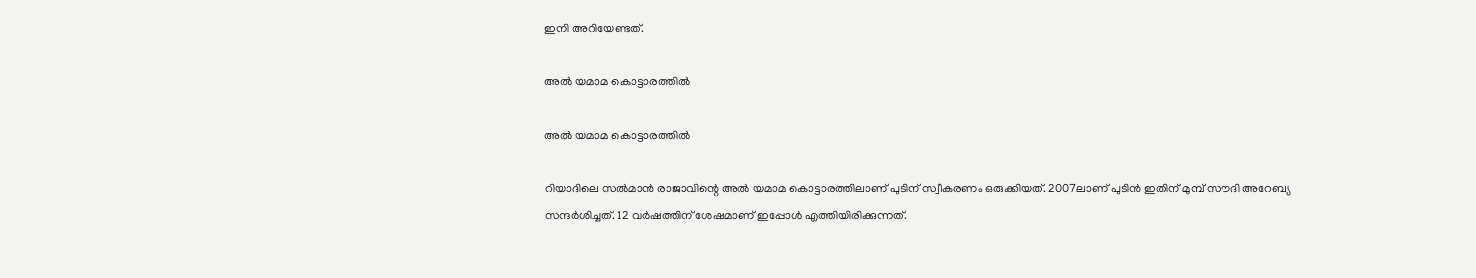ഇനി അറിയേണ്ടത്.

അല്‍ യമാമ കൊട്ടാരത്തില്‍

അല്‍ യമാമ കൊട്ടാരത്തില്‍

റിയാദിലെ സല്‍മാന്‍ രാജാവിന്റെ അല്‍ യമാമ കൊട്ടാരത്തിലാണ് പുടിന് സ്വീകരണം ഒരുക്കിയത്. 2007ലാണ് പുടിന്‍ ഇതിന് മുമ്പ് സൗദി അറേബ്യ സന്ദര്‍ശിച്ചത്. 12 വര്‍ഷത്തിന് ശേഷമാണ് ഇപ്പോള്‍ എത്തിയിരിക്കുന്നത്.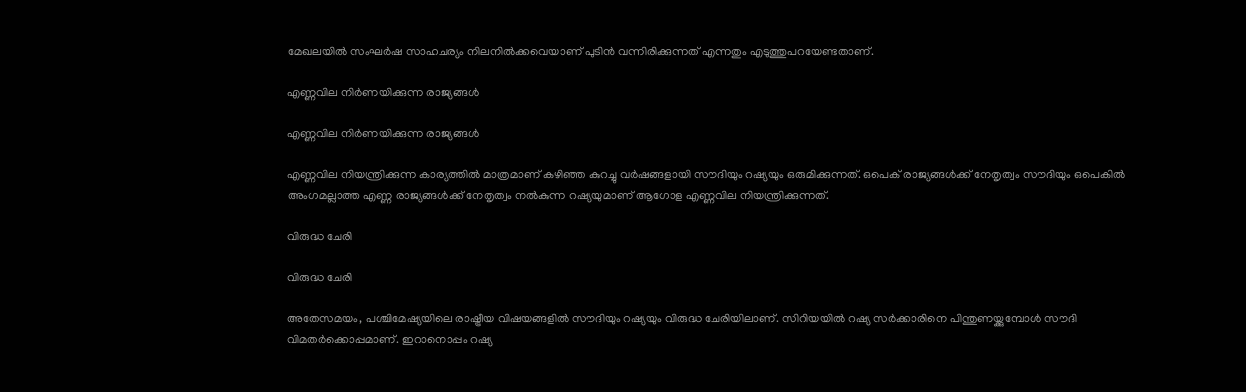മേഖലയില്‍ സംഘര്‍ഷ സാഹചര്യം നിലനില്‍ക്കവെയാണ് പുടിന്‍ വന്നിരിക്കുന്നത് എന്നതും എടുത്തുപറയേണ്ടതാണ്.

എണ്ണവില നിര്‍ണയിക്കുന്ന രാജ്യങ്ങള്‍

എണ്ണവില നിര്‍ണയിക്കുന്ന രാജ്യങ്ങള്‍

എണ്ണവില നിയന്ത്രിക്കുന്ന കാര്യത്തില്‍ മാത്രമാണ് കഴിഞ്ഞ കുറച്ചു വര്‍ഷങ്ങളായി സൗദിയും റഷ്യയും ഒരുമിക്കുന്നത്. ഒപെക് രാജ്യങ്ങള്‍ക്ക് നേതൃത്വം സൗദിയും ഒപെകില്‍ അംഗമല്ലാത്ത എണ്ണ രാജ്യങ്ങള്‍ക്ക് നേതൃത്വം നല്‍കുന്ന റഷ്യയുമാണ് ആഗോള എണ്ണവില നിയന്ത്രിക്കുന്നത്.

വിരുദ്ധ ചേരി

വിരുദ്ധ ചേരി

അതേസമയം, പശ്ചിമേഷ്യയിലെ രാഷ്ട്രീയ വിഷയങ്ങളില്‍ സൗദിയും റഷ്യയും വിരുദ്ധ ചേരിയിലാണ്. സിറിയയില്‍ റഷ്യ സര്‍ക്കാരിനെ പിന്തുണയ്ക്കുമ്പോള്‍ സൗദി വിമതര്‍ക്കൊപ്പമാണ്. ഇറാനൊപ്പം റഷ്യ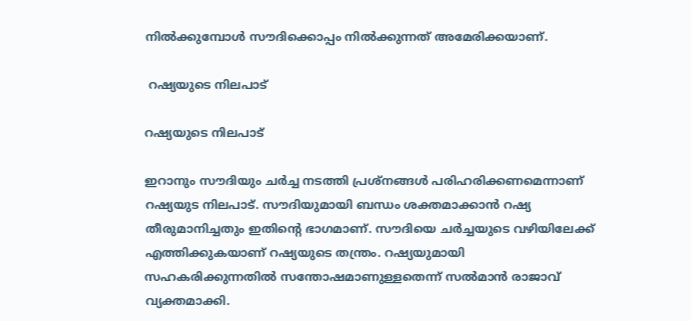നില്‍ക്കുമ്പോള്‍ സൗദിക്കൊപ്പം നില്‍ക്കുന്നത് അമേരിക്കയാണ്.

 റഷ്യയുടെ നിലപാട്

റഷ്യയുടെ നിലപാട്

ഇറാനും സൗദിയും ചര്‍ച്ച നടത്തി പ്രശ്‌നങ്ങള്‍ പരിഹരിക്കണമെന്നാണ് റഷ്യയുട നിലപാട്. സൗദിയുമായി ബന്ധം ശക്തമാക്കാന്‍ റഷ്യ തീരുമാനിച്ചതും ഇതിന്റെ ഭാഗമാണ്. സൗദിയെ ചര്‍ച്ചയുടെ വഴിയിലേക്ക് എത്തിക്കുകയാണ് റഷ്യയുടെ തന്ത്രം. റഷ്യയുമായി സഹകരിക്കുന്നതില്‍ സന്തോഷമാണുള്ളതെന്ന് സല്‍മാന്‍ രാജാവ് വ്യക്തമാക്കി.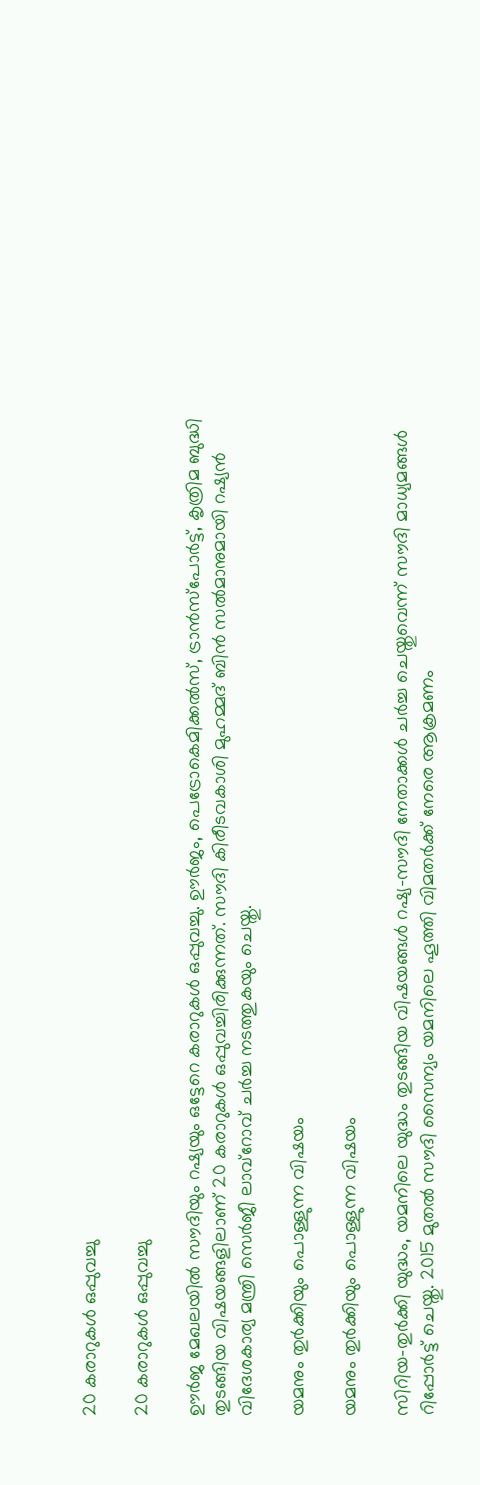20 കരാറുകള്‍ ഒപ്പുവച്ചു

20 കരാറുകള്‍ ഒപ്പുവച്ചു

ഊര്‍ജ മേഖലയില്‍ സൗദിയും റഷ്യയും ഒട്ടേറെ കരാറുകള്‍ ഒപ്പുവച്ചു. ഊര്‍ജം, പെട്രോകെമിക്കല്‍സ്, ട്രാന്‍സ്‌പോര്‍ട്ട്, കൃത്രിമ ബുദ്ധി തുടങ്ങിയ വിഷയങ്ങളിലാണ് 20 കരാറുകള്‍ ഒപ്പുവച്ചിരിക്കുന്നത്. സൗദി കിരീടവകാശി മുഹമ്മദ് ബിന്‍ സല്‍മാനുമായി റഷ്യന്‍ വിദേശകാര്യ മന്ത്രി സെര്‍ജീ ലാവ്‌റോവ് ചര്‍ച്ച നടത്തുകയും ചെയ്തു.

യമനും തുര്‍ക്കിയും പൊള്ളുന്ന വിഷയം

യമനും തുര്‍ക്കിയും പൊള്ളുന്ന വിഷയം

സിറിയ-തുര്‍ക്കി യുദ്ധം, യമനിലെ യുദ്ധം തുടങ്ങിയ വിഷയങ്ങള്‍ റഷ്യ-സൗദി നേതാക്കള്‍ ചര്‍ച്ച ചെയ്തുവെന്ന് സൗദി മാധ്യമങ്ങള്‍ റിപ്പോര്‍ട്ട് ചെയ്തു. 2015 മുതല്‍ സൗദി സൈന്യം യമനിലെ ഹൂത്തി വിമതര്‍ക്ക് നേരെ ആക്രമണം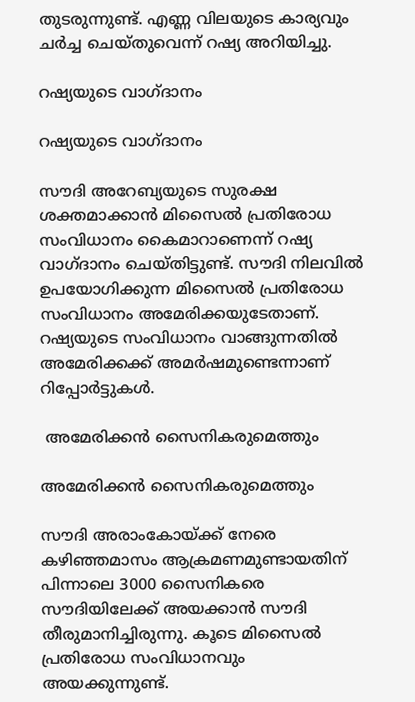തുടരുന്നുണ്ട്. എണ്ണ വിലയുടെ കാര്യവും ചര്‍ച്ച ചെയ്തുവെന്ന് റഷ്യ അറിയിച്ചു.

റഷ്യയുടെ വാഗ്ദാനം

റഷ്യയുടെ വാഗ്ദാനം

സൗദി അറേബ്യയുടെ സുരക്ഷ ശക്തമാക്കാന്‍ മിസൈല്‍ പ്രതിരോധ സംവിധാനം കൈമാറാണെന്ന് റഷ്യ വാഗ്ദാനം ചെയ്തിട്ടുണ്ട്. സൗദി നിലവില്‍ ഉപയോഗിക്കുന്ന മിസൈല്‍ പ്രതിരോധ സംവിധാനം അമേരിക്കയുടേതാണ്. റഷ്യയുടെ സംവിധാനം വാങ്ങുന്നതില്‍ അമേരിക്കക്ക് അമര്‍ഷമുണ്ടെന്നാണ് റിപ്പോര്‍ട്ടുകള്‍.

 അമേരിക്കന്‍ സൈനികരുമെത്തും

അമേരിക്കന്‍ സൈനികരുമെത്തും

സൗദി അരാംകോയ്ക്ക് നേരെ കഴിഞ്ഞമാസം ആക്രമണമുണ്ടായതിന് പിന്നാലെ 3000 സൈനികരെ സൗദിയിലേക്ക് അയക്കാന്‍ സൗദി തീരുമാനിച്ചിരുന്നു. കൂടെ മിസൈല്‍ പ്രതിരോധ സംവിധാനവും അയക്കുന്നുണ്ട്.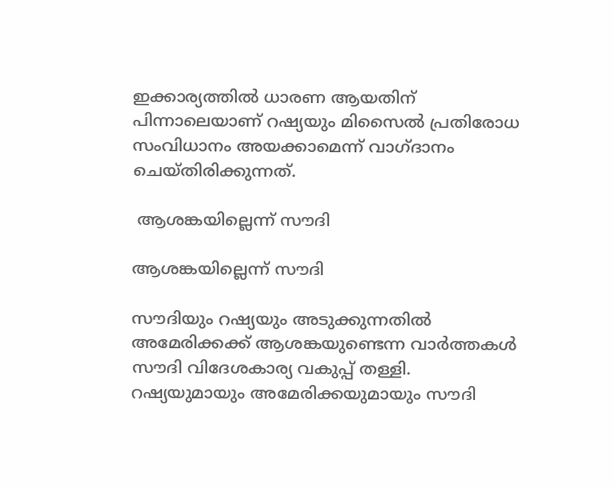ഇക്കാര്യത്തില്‍ ധാരണ ആയതിന് പിന്നാലെയാണ് റഷ്യയും മിസൈല്‍ പ്രതിരോധ സംവിധാനം അയക്കാമെന്ന് വാഗ്ദാനം ചെയ്തിരിക്കുന്നത്.

 ആശങ്കയില്ലെന്ന് സൗദി

ആശങ്കയില്ലെന്ന് സൗദി

സൗദിയും റഷ്യയും അടുക്കുന്നതില്‍ അമേരിക്കക്ക് ആശങ്കയുണ്ടെന്ന വാര്‍ത്തകള്‍ സൗദി വിദേശകാര്യ വകുപ്പ് തള്ളി. റഷ്യയുമായും അമേരിക്കയുമായും സൗദി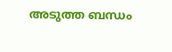അടുത്ത ബന്ധം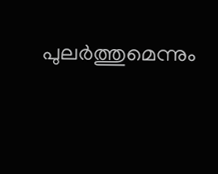പുലര്‍ത്തുമെന്നും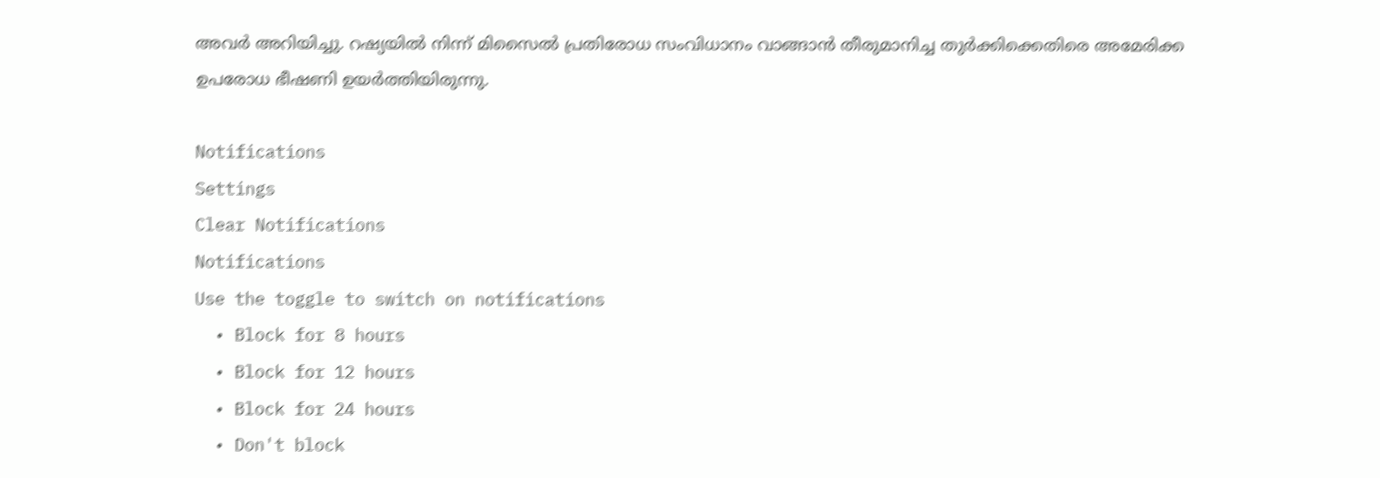അവര്‍ അറിയിച്ചു. റഷ്യയില്‍ നിന്ന് മിസൈല്‍ പ്രതിരോധ സംവിധാനം വാങ്ങാന്‍ തീരുമാനിച്ച തുര്‍ക്കിക്കെതിരെ അമേരിക്ക ഉപരോധ ഭീഷണി ഉയര്‍ത്തിയിരുന്നു.

Notifications
Settings
Clear Notifications
Notifications
Use the toggle to switch on notifications
  • Block for 8 hours
  • Block for 12 hours
  • Block for 24 hours
  • Don't block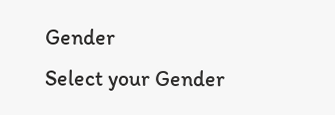Gender
Select your Gender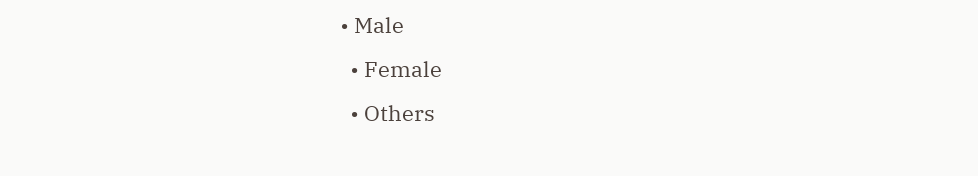• Male
  • Female
  • Others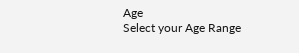Age
Select your Age Range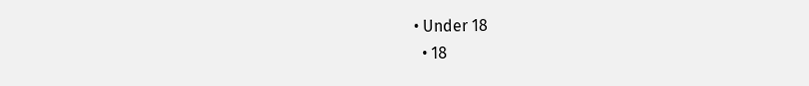• Under 18
  • 18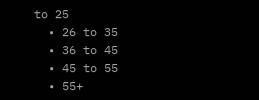to 25
  • 26 to 35
  • 36 to 45
  • 45 to 55
  • 55+